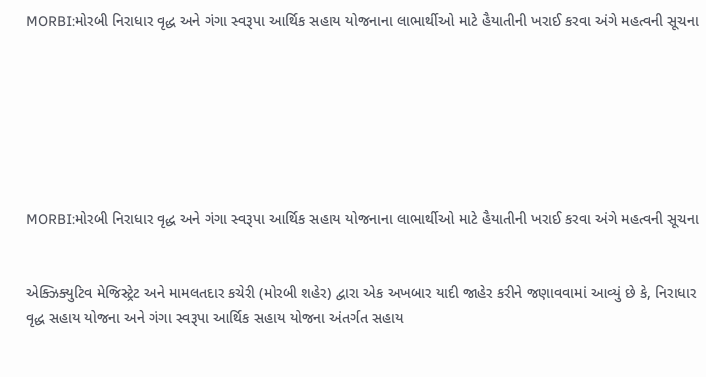MORBI:મોરબી નિરાધાર વૃદ્ધ અને ગંગા સ્વરૂપા આર્થિક સહાય યોજનાના લાભાર્થીઓ માટે હૈયાતીની ખરાઈ કરવા અંગે મહત્વની સૂચના







MORBI:મોરબી નિરાધાર વૃદ્ધ અને ગંગા સ્વરૂપા આર્થિક સહાય યોજનાના લાભાર્થીઓ માટે હૈયાતીની ખરાઈ કરવા અંગે મહત્વની સૂચના


એક્ઝિક્યુટિવ મેજિસ્ટ્રેટ અને મામલતદાર કચેરી (મોરબી શહેર) દ્વારા એક અખબાર યાદી જાહેર કરીને જણાવવામાં આવ્યું છે કે, નિરાધાર વૃદ્ધ સહાય યોજના અને ગંગા સ્વરૂપા આર્થિક સહાય યોજના અંતર્ગત સહાય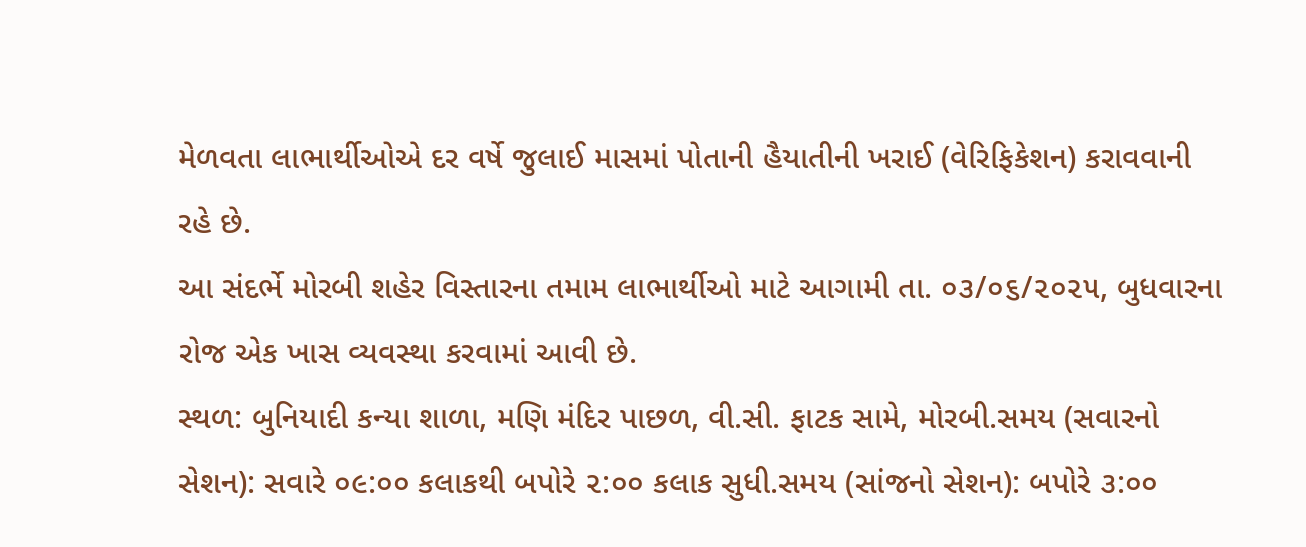મેળવતા લાભાર્થીઓએ દર વર્ષે જુલાઈ માસમાં પોતાની હૈયાતીની ખરાઈ (વેરિફિકેશન) કરાવવાની રહે છે.
આ સંદર્ભે મોરબી શહેર વિસ્તારના તમામ લાભાર્થીઓ માટે આગામી તા. ૦૩/૦૬/૨૦૨૫, બુધવારના રોજ એક ખાસ વ્યવસ્થા કરવામાં આવી છે.
સ્થળ: બુનિયાદી કન્યા શાળા, મણિ મંદિર પાછળ, વી.સી. ફાટક સામે, મોરબી.સમય (સવારનો સેશન): સવારે ૦૯:૦૦ કલાકથી બપોરે ૨:૦૦ કલાક સુધી.સમય (સાંજનો સેશન): બપોરે ૩:૦૦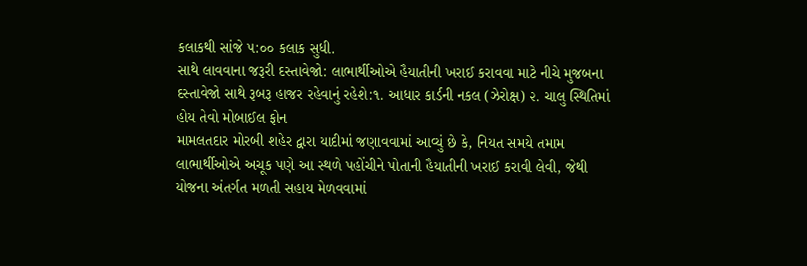કલાકથી સાંજે ૫:૦૦ કલાક સુધી.
સાથે લાવવાના જરૂરી દસ્તાવેજો: લાભાર્થીઓએ હૈયાતીની ખરાઈ કરાવવા માટે નીચે મુજબના દસ્તાવેજો સાથે રૂબરૂ હાજર રહેવાનું રહેશે:૧. આધાર કાર્ડની નકલ (ઝેરોક્ષ) ૨. ચાલુ સ્થિતિમાં હોય તેવો મોબાઈલ ફોન
મામલતદાર મોરબી શહેર દ્વારા યાદીમાં જણાવવામાં આવ્યું છે કે, નિયત સમયે તમામ લાભાર્થીઓએ અચૂક પણે આ સ્થળે પહોંચીને પોતાની હૈયાતીની ખરાઈ કરાવી લેવી, જેથી યોજના અંતર્ગત મળતી સહાય મેળવવામાં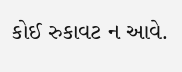કોઈ રુકાવટ ન આવે.